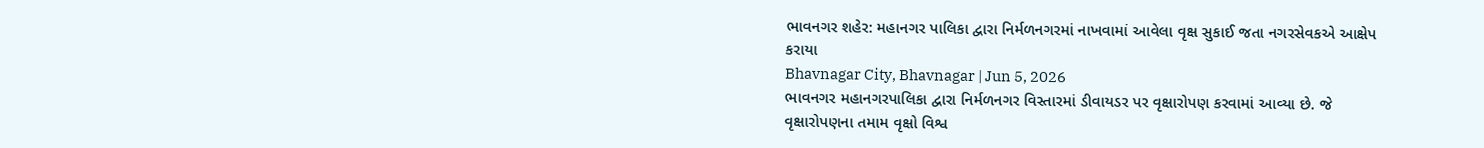ભાવનગર શહેર: મહાનગર પાલિકા દ્વારા નિર્મળનગરમાં નાખવામાં આવેલા વૃક્ષ સુકાઈ જતા નગરસેવકએ આક્ષેપ કરાયા
Bhavnagar City, Bhavnagar | Jun 5, 2026
ભાવનગર મહાનગરપાલિકા દ્વારા નિર્મળનગર વિસ્તારમાં ડીવાયડર પર વૃક્ષારોપણ કરવામાં આવ્યા છે. જે વૃક્ષારોપણના તમામ વૃક્ષો વિશ્વ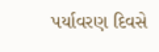પર્યાવરણ દિવસે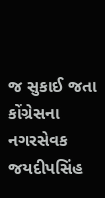જ સુકાઈ જતા કોંગ્રેસના નગરસેવક જયદીપસિંહ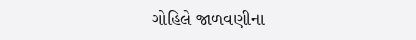ગોહિલે જાળવણીના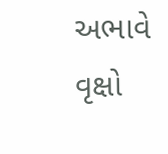અભાવે વૃક્ષો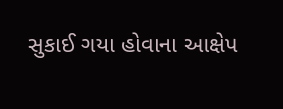સુકાઈ ગયા હોવાના આક્ષેપ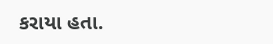કરાયા હતા.